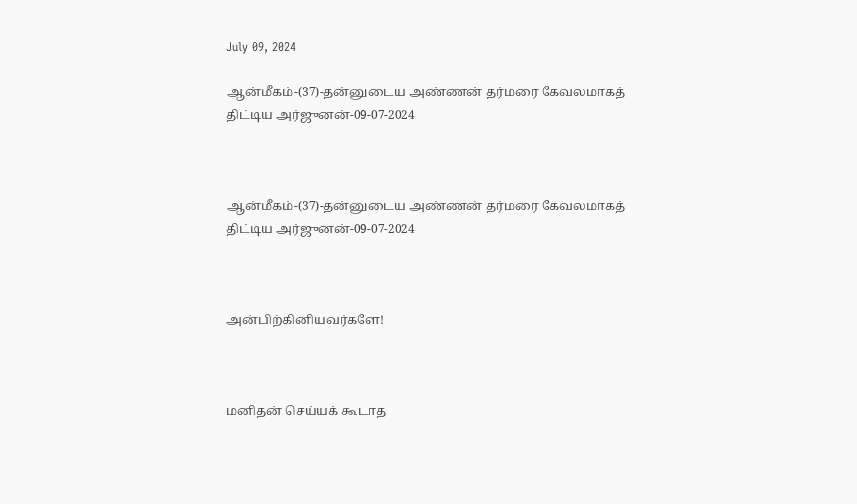July 09, 2024

ஆன்மீகம்-(37)-தன்னுடைய அண்ணன் தர்மரை கேவலமாகத் திட்டிய அர்ஜுனன்-09-07-2024



ஆன்மீகம்-(37)-தன்னுடைய அண்ணன் தர்மரை கேவலமாகத் திட்டிய அர்ஜுனன்-09-07-2024



அன்பிற்கினியவர்களே!



மனிதன் செய்யக் கூடாத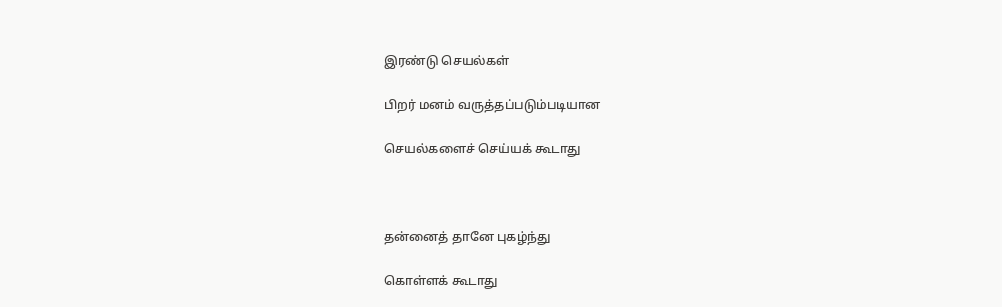இரண்டு செயல்கள்

பிறர் மனம் வருத்தப்படும்படியான

செயல்களைச் செய்யக் கூடாது



தன்னைத் தானே புகழ்ந்து

கொள்ளக் கூடாது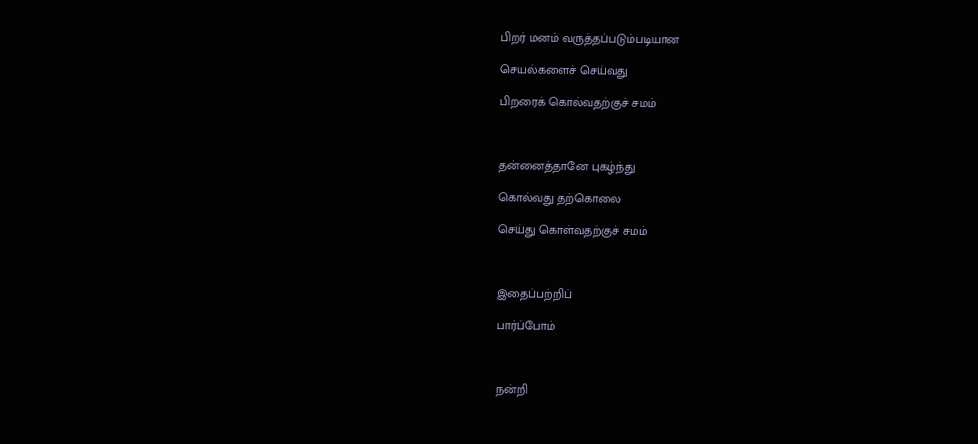பிறர் மனம் வருத்தப்படும்படியான

செயல்களைச் செய்வது

பிறரைக் கொல்வதற்குச் சமம்



தன்னைத்தானே புகழ்ந்து

கொல்வது தற்கொலை

செய்து கொள்வதற்குச் சமம்



இதைப்பற்றிப்

பார்ப்போம்



நன்றி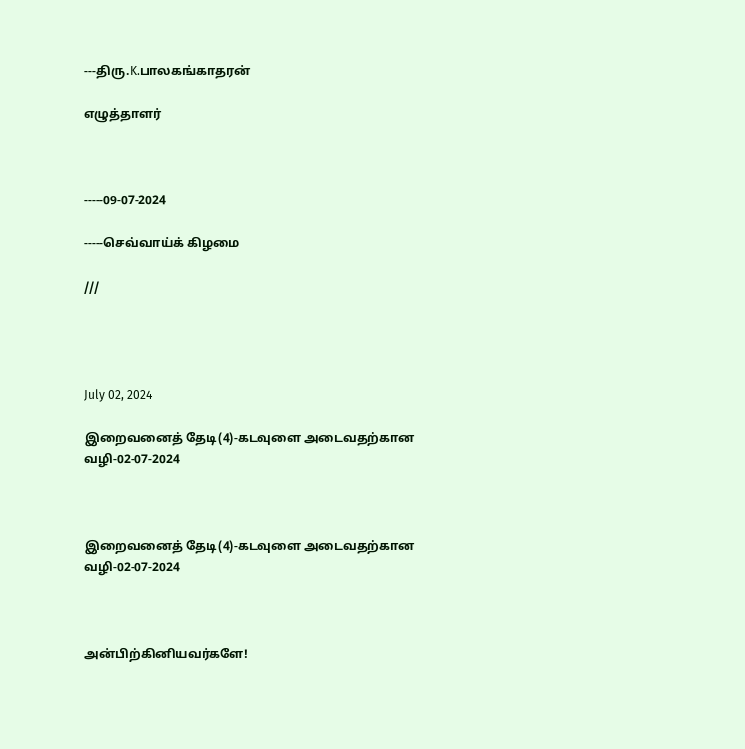---திரு.K.பாலகங்காதரன்

எழுத்தாளர்



-----09-07-2024

-----செவ்வாய்க் கிழமை

///




July 02, 2024

இறைவனைத் தேடி(4)-கடவுளை அடைவதற்கான வழி-02-07-2024



இறைவனைத் தேடி(4)-கடவுளை அடைவதற்கான வழி-02-07-2024



அன்பிற்கினியவர்களே!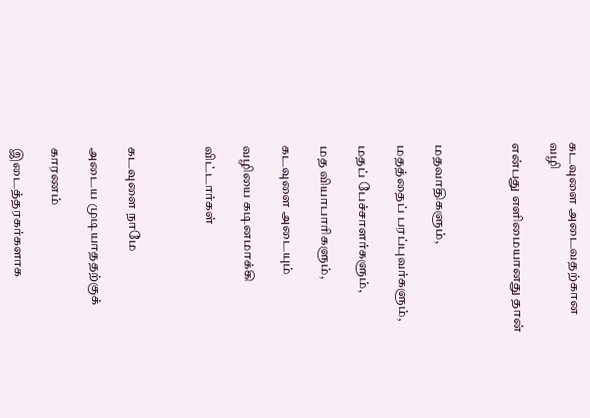கடவுளை அடைவதற்கான வழி

என்பது எளிமையானது தான்



மதவாதிகளும்,

மதத்தைப் பரப்புவர்களும்,

மதப் பேச்சாளர்களும்,

மத வியாபாரிகளும்,

கடவுளை அடையும்

வழியை கடினமாக்கி

விட்டார்கள்



கடவுளை நாமே

அடைய முடியாததற்குக்

காரணம்

இடைத்தரகர்களாக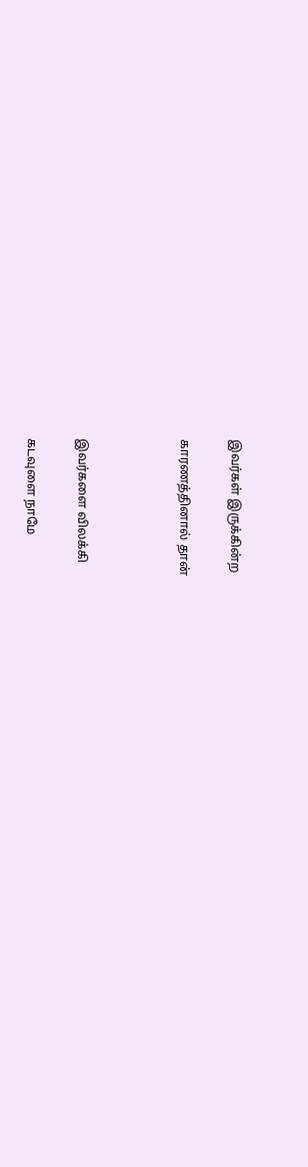இவர்கள் இருக்கின்ற

காரணத்தினால் தான்



இவர்களை விலக்கி

கடவுளை நாமே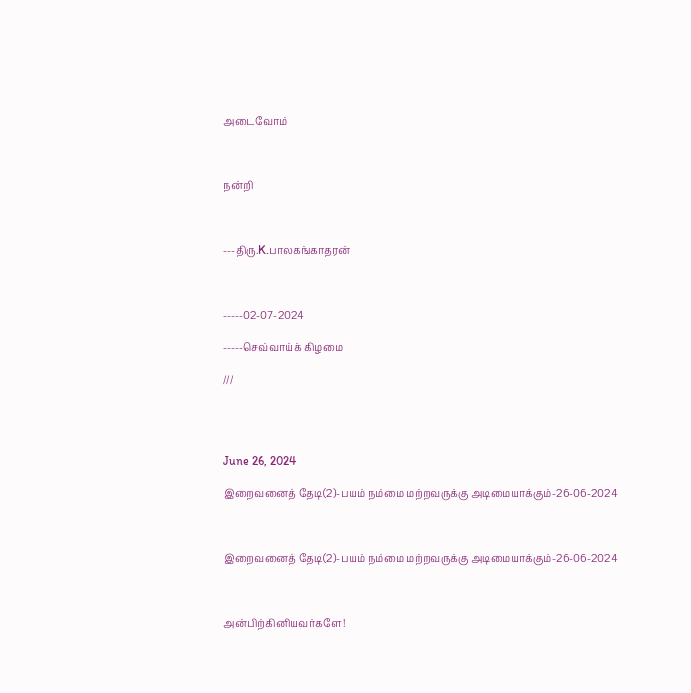அடைவோம்



நன்றி



---திரு.K.பாலகங்காதரன்



-----02-07-2024

-----செவ்வாய்க் கிழமை

///




June 26, 2024

இறைவனைத் தேடி(2)-பயம் நம்மை மற்றவருக்கு அடிமையாக்கும்-26-06-2024



இறைவனைத் தேடி(2)-பயம் நம்மை மற்றவருக்கு அடிமையாக்கும்-26-06-2024



அன்பிற்கினியவர்களே!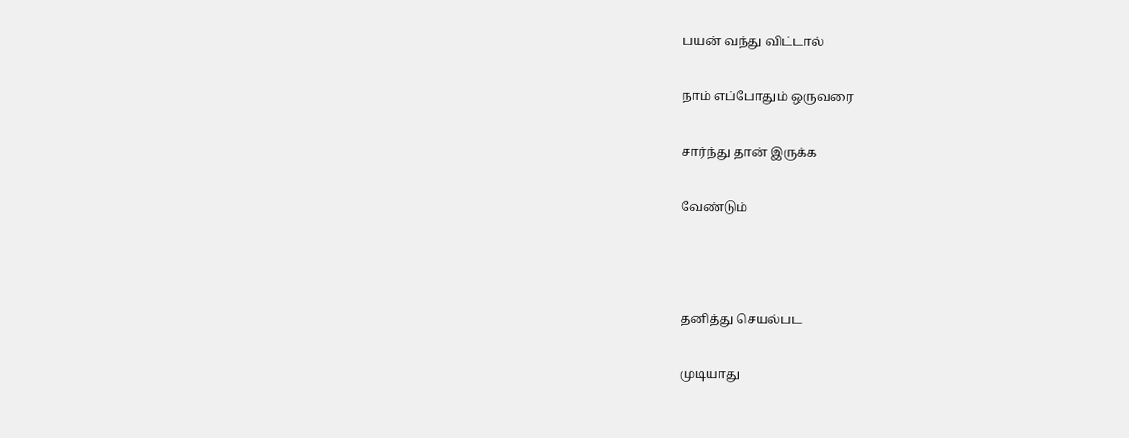பயன் வந்து விட்டால்

நாம் எப்போதும் ஒருவரை

சார்ந்து தான் இருக்க

வேண்டும்



தனித்து செயல்பட

முடியாது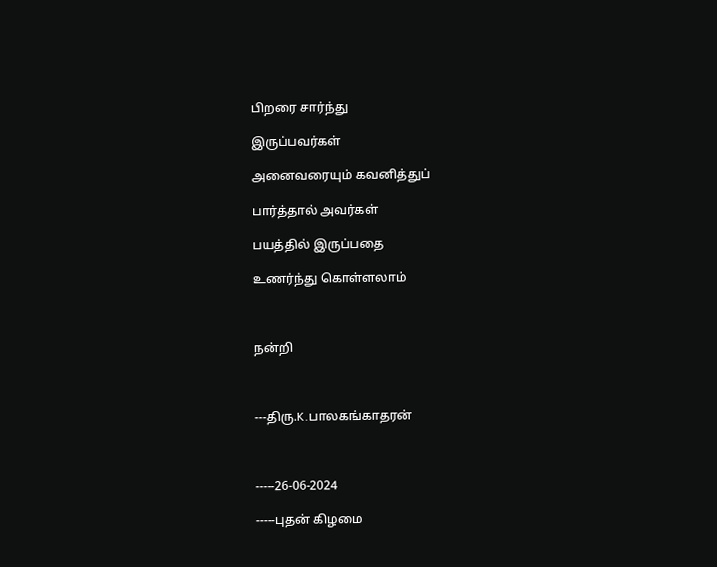பிறரை சார்ந்து

இருப்பவர்கள்

அனைவரையும் கவனித்துப்

பார்த்தால் அவர்கள்

பயத்தில் இருப்பதை

உணர்ந்து கொள்ளலாம்



நன்றி



---திரு.K.பாலகங்காதரன்



-----26-06-2024

-----புதன் கிழமை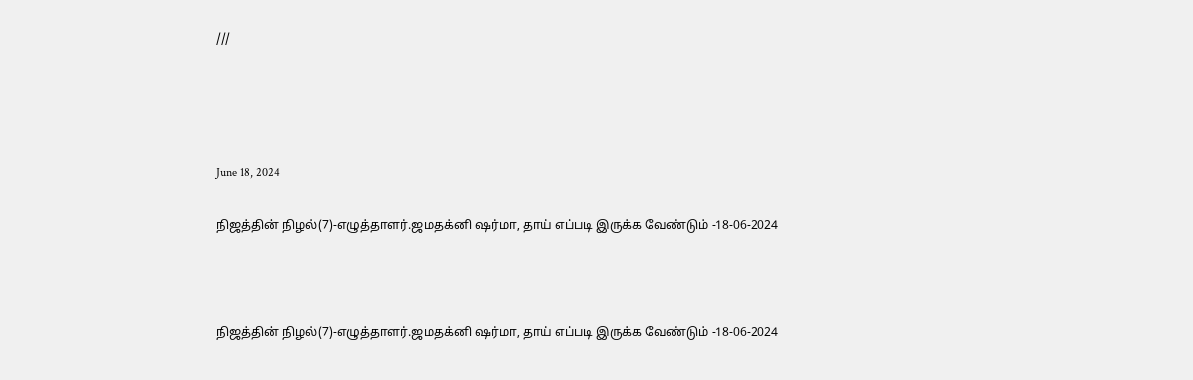///




June 18, 2024

நிஜத்தின் நிழல்(7)-எழுத்தாளர்.ஜமதக்னி ஷர்மா, தாய் எப்படி இருக்க வேண்டும் -18-06-2024



நிஜத்தின் நிழல்(7)-எழுத்தாளர்.ஜமதக்னி ஷர்மா, தாய் எப்படி இருக்க வேண்டும் -18-06-2024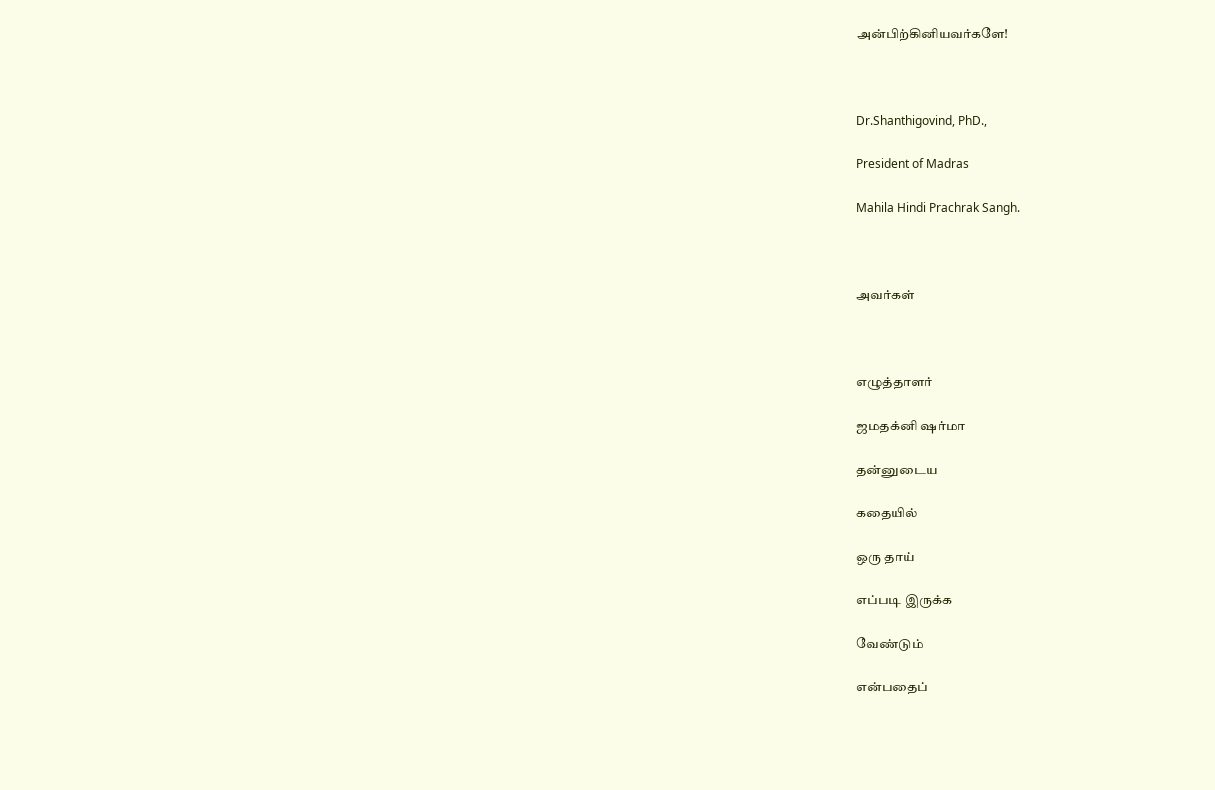அன்பிற்கினியவர்களே!



Dr.Shanthigovind, PhD.,

President of Madras

Mahila Hindi Prachrak Sangh.



அவர்கள்



எழுத்தாளர்

ஜமதக்னி ஷர்மா

தன்னுடைய

கதையில்

ஒரு தாய்

எப்படி இருக்க

வேண்டும்

என்பதைப்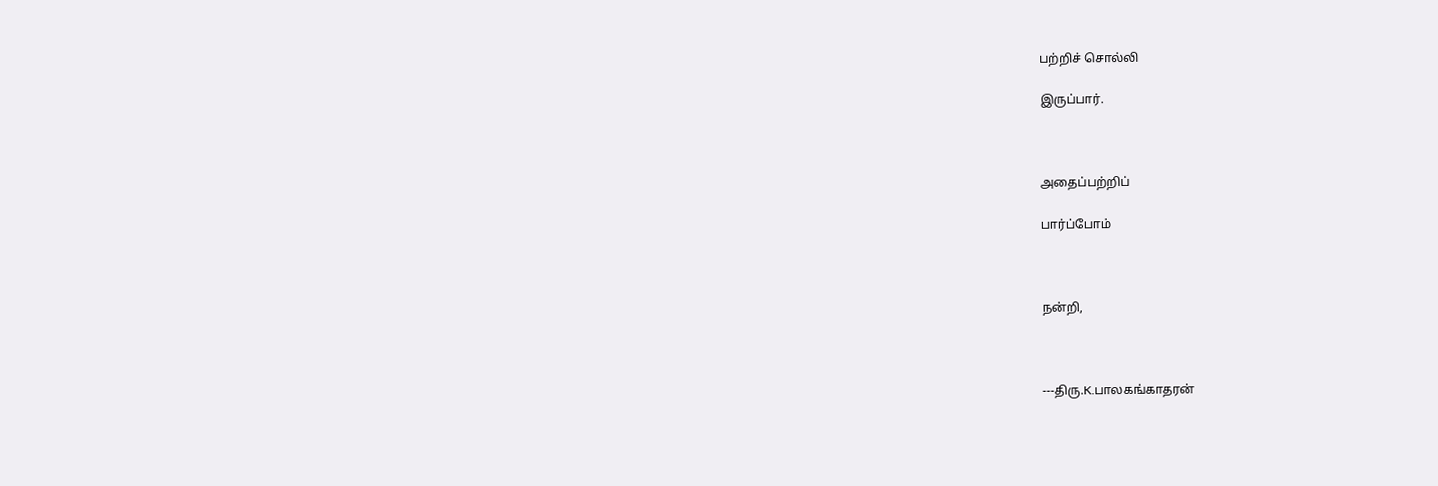பற்றிச் சொல்லி

இருப்பார்.



அதைப்பற்றிப்

பார்ப்போம்



நன்றி,



---திரு.K.பாலகங்காதரன்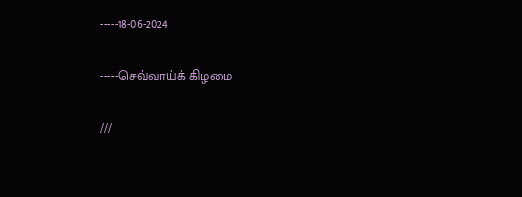-----18-06-2024

-----செவ்வாய்க் கிழமை

///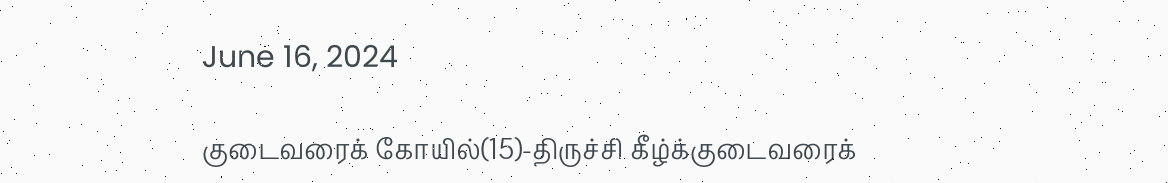June 16, 2024

குடைவரைக் கோயில்(15)-திருச்சி கீழ்க்குடைவரைக்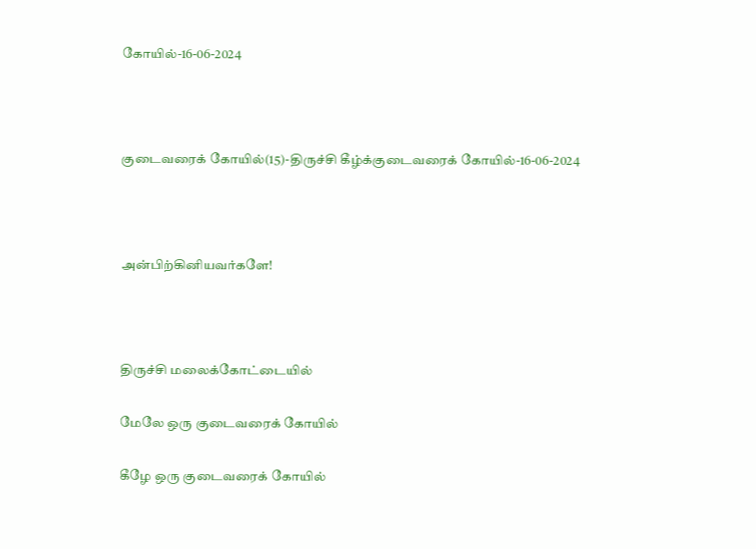கோயில்-16-06-2024



குடைவரைக் கோயில்(15)-திருச்சி கீழ்க்குடைவரைக் கோயில்-16-06-2024



அன்பிற்கினியவர்களே!



திருச்சி மலைக்கோட்டையில்

மேலே ஒரு குடைவரைக் கோயில்

கீழே ஒரு குடைவரைக் கோயில்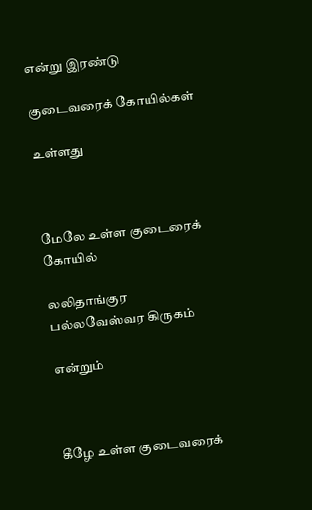என்று இரண்டு

குடைவரைக் கோயில்கள்

உள்ளது



மேலே உள்ள குடைரைக் கோயில்

லலிதாங்குர பல்லவேஸ்வர கிருகம்

என்றும்



கீழே உள்ள குடைவரைக்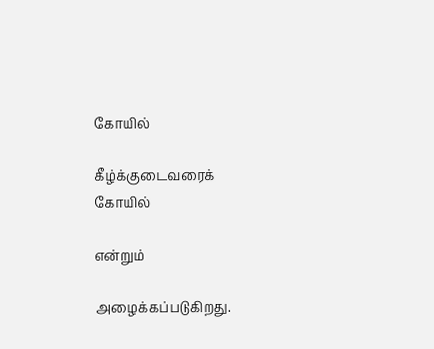கோயில்

கீழ்க்குடைவரைக் கோயில்

என்றும்

அழைக்கப்படுகிறது.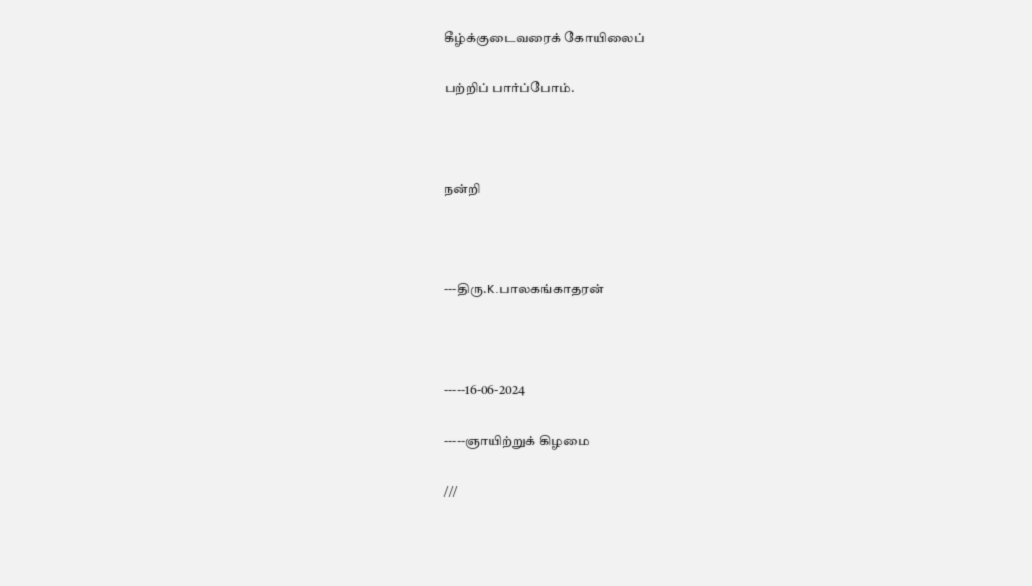கீழ்க்குடைவரைக் கோயிலைப்

பற்றிப் பார்ப்போம்.



நன்றி



---திரு.K.பாலகங்காதரன்



-----16-06-2024

-----ஞாயிற்றுக் கிழமை

///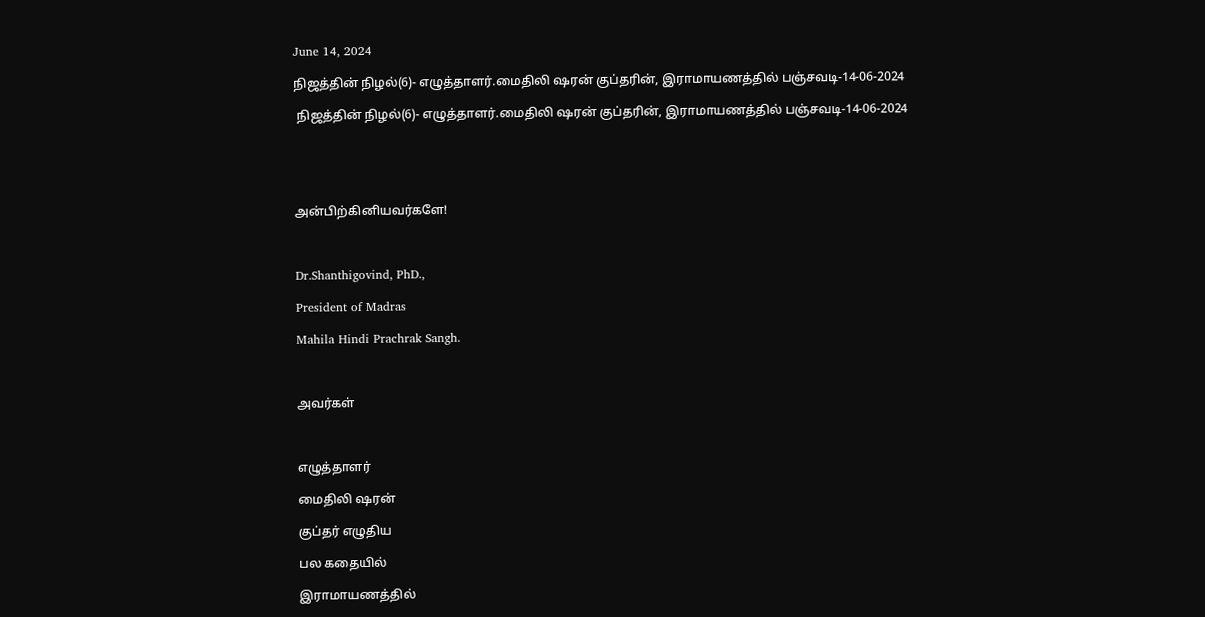June 14, 2024

நிஜத்தின் நிழல்(6)- எழுத்தாளர்.மைதிலி ஷரன் குப்தரின், இராமாயணத்தில் பஞ்சவடி-14-06-2024

 நிஜத்தின் நிழல்(6)- எழுத்தாளர்.மைதிலி ஷரன் குப்தரின், இராமாயணத்தில் பஞ்சவடி-14-06-2024





அன்பிற்கினியவர்களே!



Dr.Shanthigovind, PhD.,

President of Madras

Mahila Hindi Prachrak Sangh.



அவர்கள்



எழுத்தாளர்

மைதிலி ஷரன்

குப்தர் எழுதிய

பல கதையில்

இராமாயணத்தில்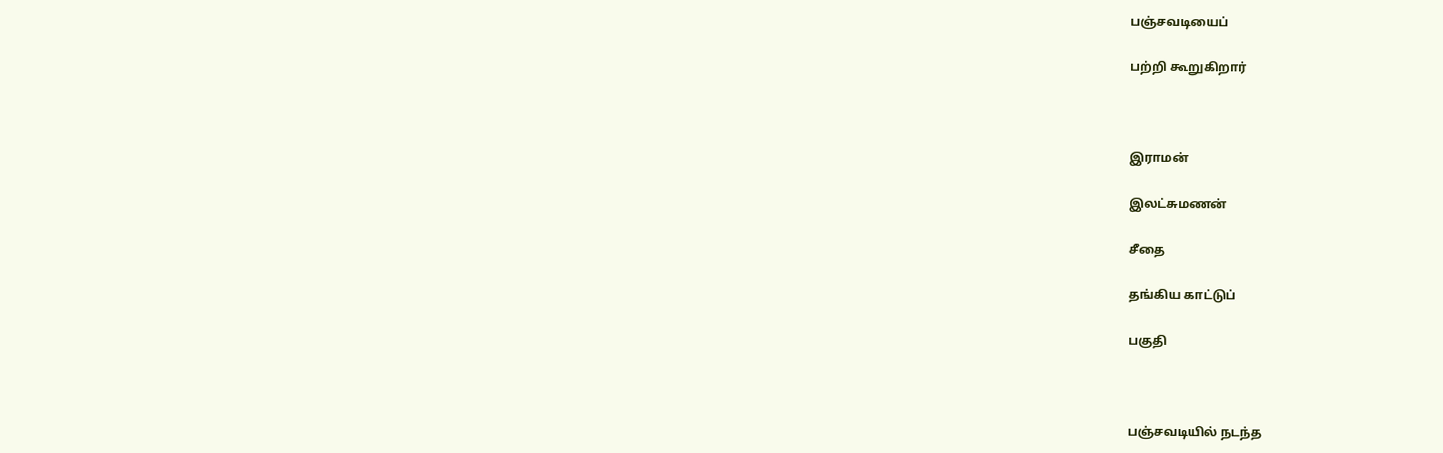பஞ்சவடியைப்

பற்றி கூறுகிறார்



இராமன்

இலட்சுமணன்

சீதை

தங்கிய காட்டுப்

பகுதி



பஞ்சவடியில் நடந்த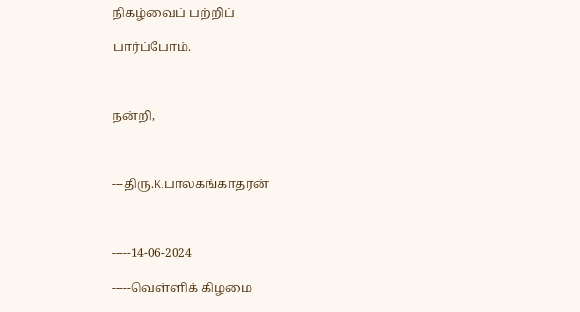நிகழ்வைப் பற்றிப்

பார்ப்போம்.



நன்றி,



---திரு.K.பாலகங்காதரன்



-----14-06-2024

-----வெள்ளிக் கிழமை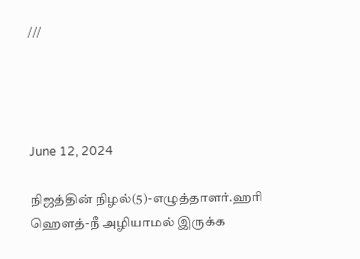///




June 12, 2024

நிஜத்தின் நிழல்(5)-எழுத்தாளர்.ஹரி ஹௌத்-நீ அழியாமல் இருக்க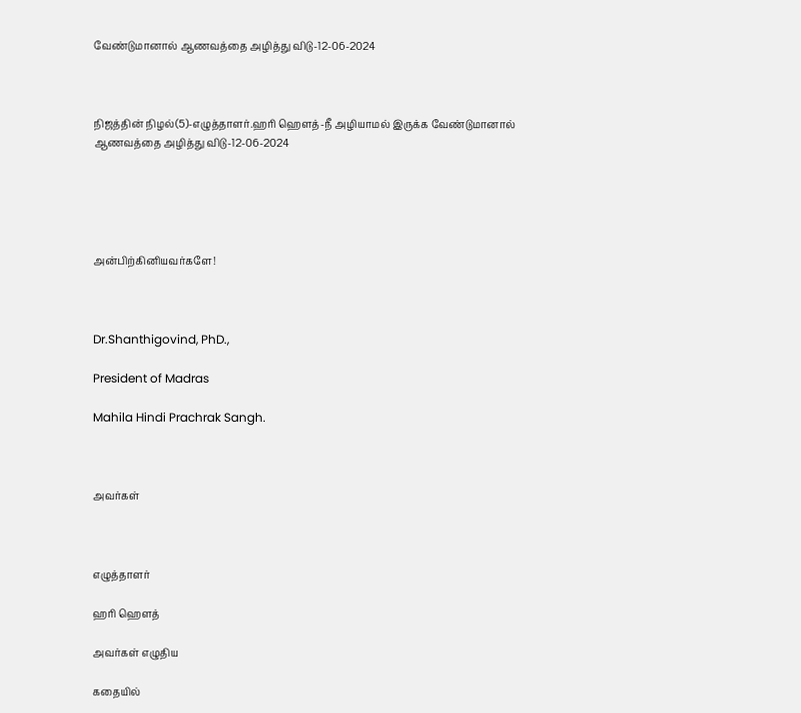வேண்டுமானால் ஆணவத்தை அழித்து விடு-12-06-2024



நிஜத்தின் நிழல்(5)-எழுத்தாளர்.ஹரி ஹௌத்-நீ அழியாமல் இருக்க வேண்டுமானால் ஆணவத்தை அழித்து விடு-12-06-2024





அன்பிற்கினியவர்களே!



Dr.Shanthigovind, PhD.,

President of Madras

Mahila Hindi Prachrak Sangh.



அவர்கள்



எழுத்தாளர்

ஹரி ஹௌத்

அவர்கள் எழுதிய

கதையில்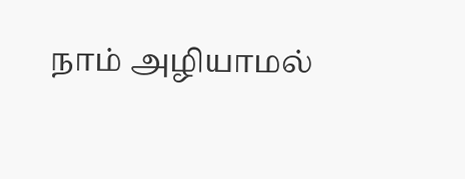நாம் அழியாமல்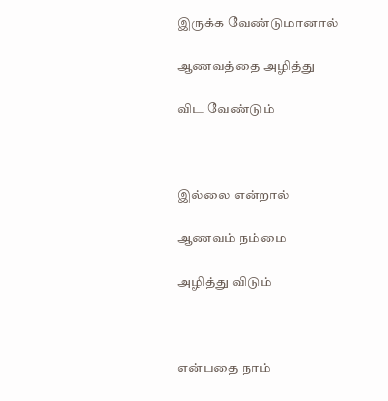இருக்க வேண்டுமானால்

ஆணவத்தை அழித்து

விட வேண்டும்



இல்லை என்றால்

ஆணவம் நம்மை

அழித்து விடும்



என்பதை நாம்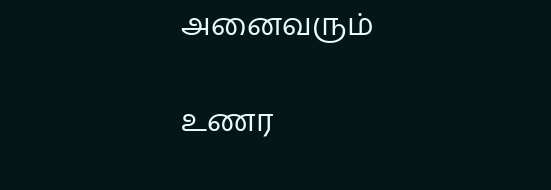அனைவரும்

உணர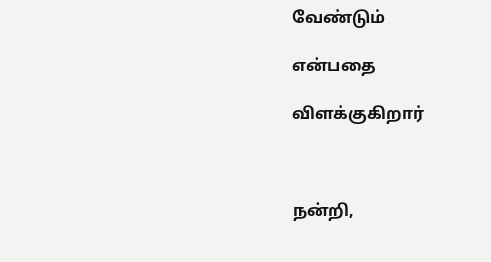வேண்டும்

என்பதை

விளக்குகிறார்



நன்றி,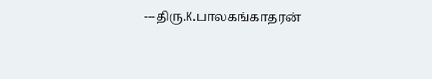---திரு.K.பாலகங்காதரன்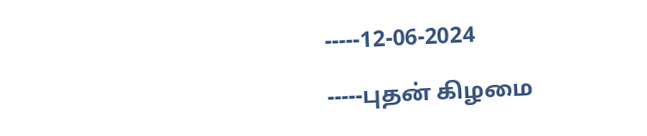-----12-06-2024

-----புதன் கிழமை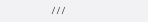///